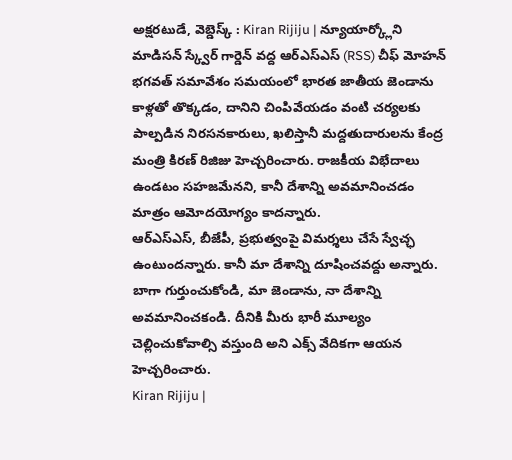అక్షరటుడే, వెబ్డెస్క్ : Kiran Rijiju | న్యూయార్క్లోని మాడిసన్ స్క్వేర్ గార్డెన్ వద్ద ఆర్ఎస్ఎస్ (RSS) చీఫ్ మోహన్ భగవత్ సమావేశం సమయంలో భారత జాతీయ జెండాను కాళ్లతో తొక్కడం, దానిని చింపివేయడం వంటి చర్యలకు పాల్పడిన నిరసనకారులు, ఖలిస్తానీ మద్దతుదారులను కేంద్ర మంత్రి కిరణ్ రిజిజు హెచ్చరించారు. రాజకీయ విభేదాలు ఉండటం సహజమేనని, కానీ దేశాన్ని అవమానించడం మాత్రం ఆమోదయోగ్యం కాదన్నారు.
ఆర్ఎస్ఎస్, బీజేపీ, ప్రభుత్వంపై విమర్శలు చేసే స్వేచ్ఛ ఉంటుందన్నారు. కానీ మా దేశాన్ని దూషించవద్దు అన్నారు. బాగా గుర్తుంచుకోండి, మా జెండాను, నా దేశాన్ని అవమానించకండి. దీనికి మీరు భారీ మూల్యం చెల్లించుకోవాల్సి వస్తుంది అని ఎక్స్ వేదికగా ఆయన హెచ్చరించారు.
Kiran Rijiju |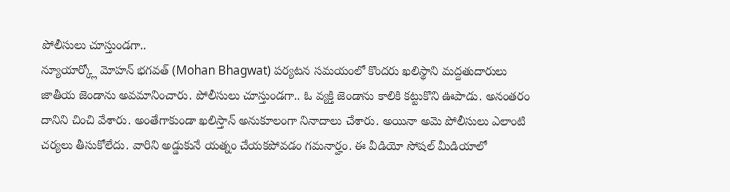పోలీసులు చూస్తుండగా..
న్యూయార్క్లో మోహన్ భగవత్ (Mohan Bhagwat) పర్యటన సమయంలో కొందరు ఖలిస్థాని మద్దతుదారులు జాతీయ జెండాను అవమానించారు. పోలీసులు చూస్తుండగా.. ఓ వ్యక్తి జెండాను కాలికి కట్టుకొని ఊపాడు. అనంతరం దానిని చించి వేశారు. అంతేగాకుండా ఖలిస్తాన్ అనుకూలంగా నినాదాలు చేశారు. అయినా అమె పోలీసులు ఎలాంటి చర్యలు తీసుకోలేదు. వారిని అడ్డుకునే యత్నం చేయకపోవడం గమనార్హం. ఈ వీడియో సోషల్ మీడియాలో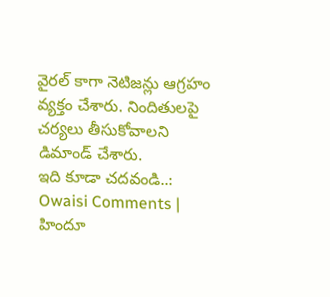వైరల్ కాగా నెటిజన్లు ఆగ్రహం వ్యక్తం చేశారు. నిందితులపై చర్యలు తీసుకోవాలని డిమాండ్ చేశారు.
ఇది కూడా చదవండి..: Owaisi Comments | హిందూ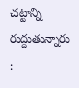చట్టాన్ని రుద్దుతున్నారు :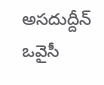అసదుద్దీన్ ఒవైసీ